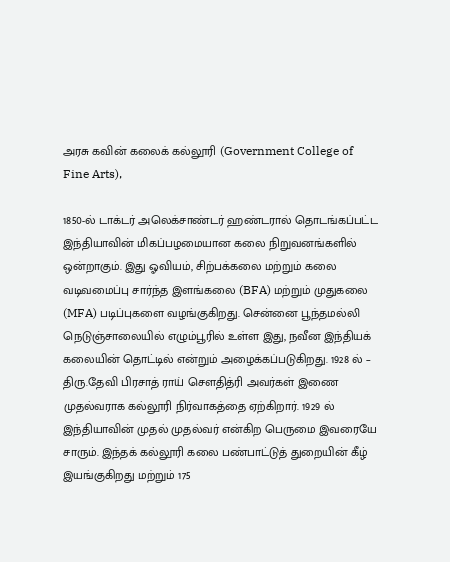அரசு கவின் கலைக் கல்லூரி (Government College of Fine Arts),

1850-ல் டாக்டர் அலெக்சாண்டர் ஹண்டரால் தொடங்கப்பட்ட இந்தியாவின் மிகப்பழமையான கலை நிறுவனங்களில் ஒன்றாகும். இது ஓவியம், சிற்பக்கலை மற்றும் கலை வடிவமைப்பு சார்ந்த இளங்கலை (BFA) மற்றும் முதுகலை (MFA) படிப்புகளை வழங்குகிறது. சென்னை பூந்தமல்லி நெடுஞ்சாலையில் எழும்பூரில் உள்ள இது, நவீன இந்தியக் கலையின் தொட்டில் என்றும் அழைக்கப்படுகிறது. 1928 ல் – திரு.தேவி பிரசாத் ராய் சௌதித்ரி அவர்கள் இணை முதல்வராக கல்லூரி நிர்வாகத்தை ஏற்கிறார். 1929 ல் இந்தியாவின் முதல் முதல்வர் என்கிற பெருமை இவரையே சாரும். இந்தக் கல்லூரி கலை பண்பாட்டுத் துறையின் கீழ் இயங்குகிறது மற்றும் 175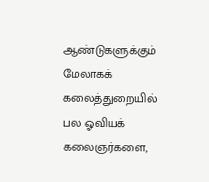ஆண்டுகளுக்கும் மேலாகக் கலைத்துறையில் பல ஓவியக் கலைஞர்களை,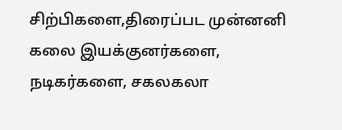சிற்பிகளை,திரைப்பட முன்னனி கலை இயக்குனர்களை, நடிகர்களை, சகலகலா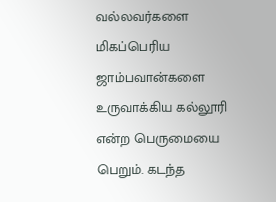வல்லவர்களை மிகப்பெரிய ஜாம்பவான்களை உருவாக்கிய கல்லூரி என்ற பெருமையை பெறும். கடந்த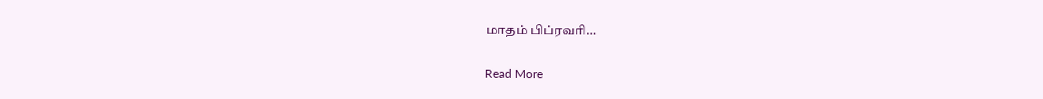மாதம் பிப்ரவரி…

Read More